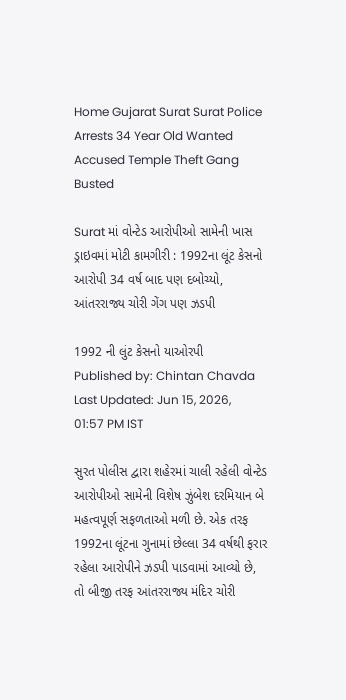Home Gujarat Surat Surat Police Arrests 34 Year Old Wanted Accused Temple Theft Gang Busted

Surat માં વોન્ટેડ આરોપીઓ સામેની ખાસ ડ્રાઇવમાં મોટી કામગીરી : 1992ના લૂંટ કેસનો આરોપી 34 વર્ષ બાદ પણ દબોચ્યો, આંતરરાજ્ય ચોરી ગેંગ પણ ઝડપી

1992 ની લુંટ કેસનો યાઓરપી
Published by: Chintan Chavda
Last Updated: Jun 15, 2026, 01:57 PM IST

સુરત પોલીસ દ્વારા શહેરમાં ચાલી રહેલી વોન્ટેડ આરોપીઓ સામેની વિશેષ ઝુંબેશ દરમિયાન બે મહત્વપૂર્ણ સફળતાઓ મળી છે. એક તરફ 1992ના લૂંટના ગુનામાં છેલ્લા 34 વર્ષથી ફરાર રહેલા આરોપીને ઝડપી પાડવામાં આવ્યો છે, તો બીજી તરફ આંતરરાજ્ય મંદિર ચોરી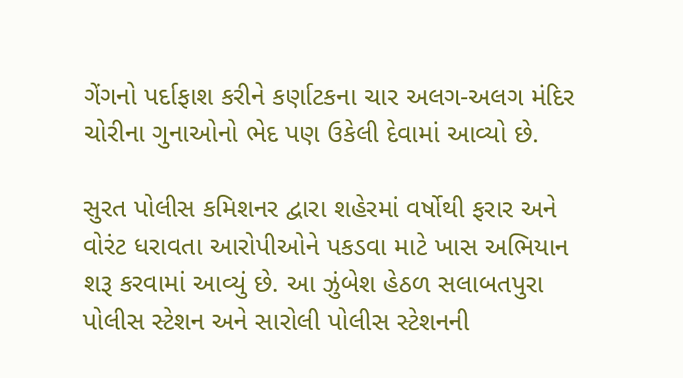ગેંગનો પર્દાફાશ કરીને કર્ણાટકના ચાર અલગ-અલગ મંદિર ચોરીના ગુનાઓનો ભેદ પણ ઉકેલી દેવામાં આવ્યો છે.

સુરત પોલીસ કમિશનર દ્વારા શહેરમાં વર્ષોથી ફરાર અને વોરંટ ધરાવતા આરોપીઓને પકડવા માટે ખાસ અભિયાન શરૂ કરવામાં આવ્યું છે. આ ઝુંબેશ હેઠળ સલાબતપુરા પોલીસ સ્ટેશન અને સારોલી પોલીસ સ્ટેશનની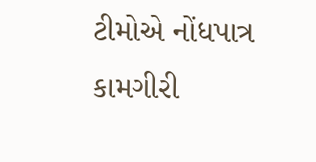ટીમોએ નોંધપાત્ર કામગીરી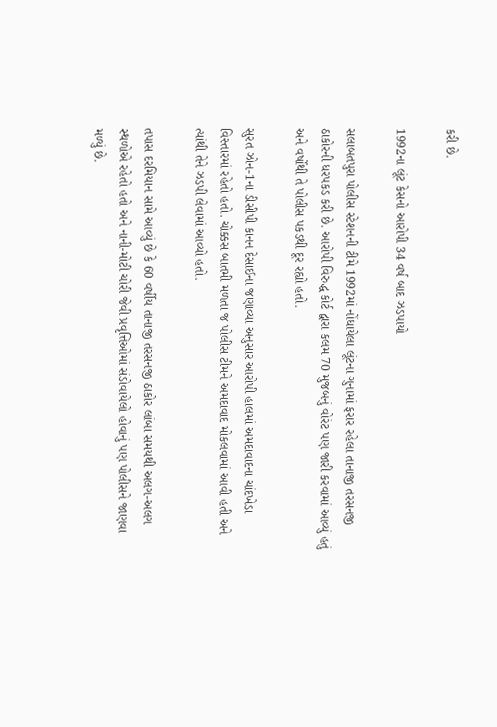કરી છે.

1992ના લૂંટ કેસનો આરોપી 34 વર્ષ બાદ ઝડપાયો

સલાબતપુરા પોલીસ સ્ટેશનની ટીમે 1992માં નોંધાયેલા લૂંટના ગુનામાં ફરાર રહેલા તાનાજી તરસનજી ઠાકોરની ધરપકડ કરી છે. આરોપી વિરુદ્ધ કોર્ટ દ્વારા કલમ 70 મુજબનું વોરંટ પણ જારી કરવામાં આવ્યું હતું અને વર્ષોથી તે પોલીસ પકડથી દૂર રહ્યો હતો.

સુરત ઝોન-1ના ડીસીપી કાનન દેસાઈના જણાવ્યા અનુસાર આરોપી હાલમાં અમદાવાદના ચાંદખેડા વિસ્તારમાં રહેતો હતો. ચોક્કસ બાતમી મળતા જ પોલીસ ટીમને અમદાવાદ મોકલવામાં આવી હતી અને ત્યાંથી તેને ઝડપી લેવામાં આવ્યો હતો.

તપાસ દરમિયાન સામે આવ્યું છે કે 60 વર્ષીય તાનાજી તરસનજી ઠાકોર લાંબા સમયથી અલગ-અલગ સ્થળોએ રહેતો હતો અને નાની-મોટી ચોરી જેવી પ્રવૃત્તિઓમાં સંડોવાયેલો હોવાનું પણ પોલીસને જાણવા મળ્યું છે.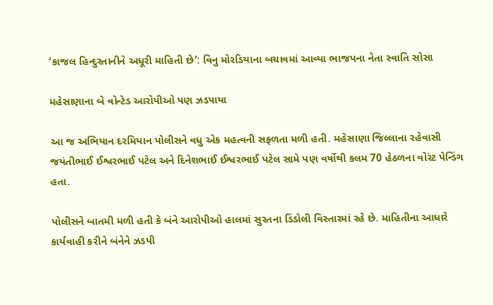‘કાજલ હિન્દુસ્તાનીને અધૂરી માહિતી છે’: વિનુ મોરડિયાના બચાવમાં આવ્યા ભાજપના નેતા સ્વાતિ સોસા

મહેસાણાના બે વોન્ટેડ આરોપીઓ પણ ઝડપાયા

આ જ અભિયાન દરમિયાન પોલીસને વધુ એક મહત્વની સફળતા મળી હતી. મહેસાણા જિલ્લાના રહેવાસી જયંતીભાઈ ઈશ્વરભાઈ પટેલ અને દિનેશભાઈ ઈશ્વરભાઈ પટેલ સામે પણ વર્ષોથી કલમ 70 હેઠળના વોરંટ પેન્ડિંગ હતા.

પોલીસને બાતમી મળી હતી કે બંને આરોપીઓ હાલમાં સુરતના ડિંડોલી વિસ્તારમાં રહે છે. માહિતીના આધારે કાર્યવાહી કરીને બંનેને ઝડપી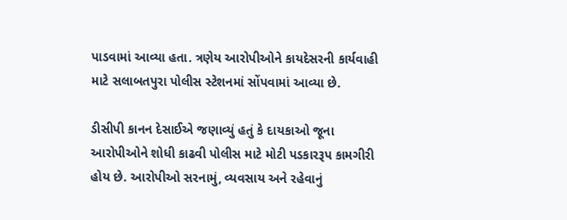પાડવામાં આવ્યા હતા. ત્રણેય આરોપીઓને કાયદેસરની કાર્યવાહી માટે સલાબતપુરા પોલીસ સ્ટેશનમાં સોંપવામાં આવ્યા છે.

ડીસીપી કાનન દેસાઈએ જણાવ્યું હતું કે દાયકાઓ જૂના આરોપીઓને શોધી કાઢવી પોલીસ માટે મોટી પડકારરૂપ કામગીરી હોય છે. આરોપીઓ સરનામું, વ્યવસાય અને રહેવાનું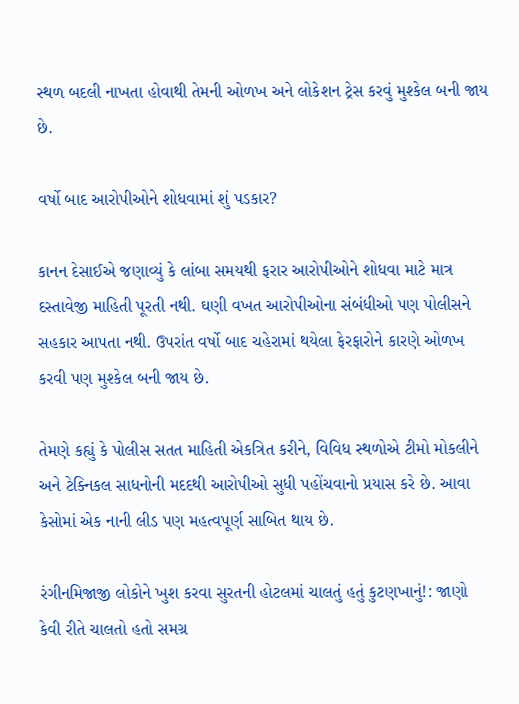સ્થળ બદલી નાખતા હોવાથી તેમની ઓળખ અને લોકેશન ટ્રેસ કરવું મુશ્કેલ બની જાય છે.

વર્ષો બાદ આરોપીઓને શોધવામાં શું પડકાર?

કાનન દેસાઈએ જણાવ્યું કે લાંબા સમયથી ફરાર આરોપીઓને શોધવા માટે માત્ર દસ્તાવેજી માહિતી પૂરતી નથી. ઘણી વખત આરોપીઓના સંબંધીઓ પણ પોલીસને સહકાર આપતા નથી. ઉપરાંત વર્ષો બાદ ચહેરામાં થયેલા ફેરફારોને કારણે ઓળખ કરવી પણ મુશ્કેલ બની જાય છે.

તેમણે કહ્યું કે પોલીસ સતત માહિતી એકત્રિત કરીને, વિવિધ સ્થળોએ ટીમો મોકલીને અને ટેક્નિકલ સાધનોની મદદથી આરોપીઓ સુધી પહોંચવાનો પ્રયાસ કરે છે. આવા કેસોમાં એક નાની લીડ પણ મહત્વપૂર્ણ સાબિત થાય છે.

રંગીનમિજાજી લોકોને ખુશ કરવા સુરતની હોટલમાં ચાલતું હતું કુટણખાનું!: જાણો કેવી રીતે ચાલતો હતો સમગ્ર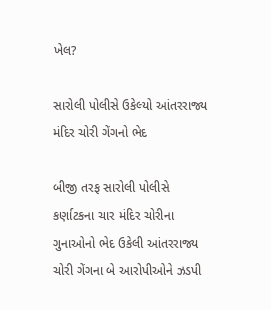ખેલ?

સારોલી પોલીસે ઉકેલ્યો આંતરરાજ્ય મંદિર ચોરી ગેંગનો ભેદ

બીજી તરફ સારોલી પોલીસે કર્ણાટકના ચાર મંદિર ચોરીના ગુનાઓનો ભેદ ઉકેલી આંતરરાજ્ય ચોરી ગેંગના બે આરોપીઓને ઝડપી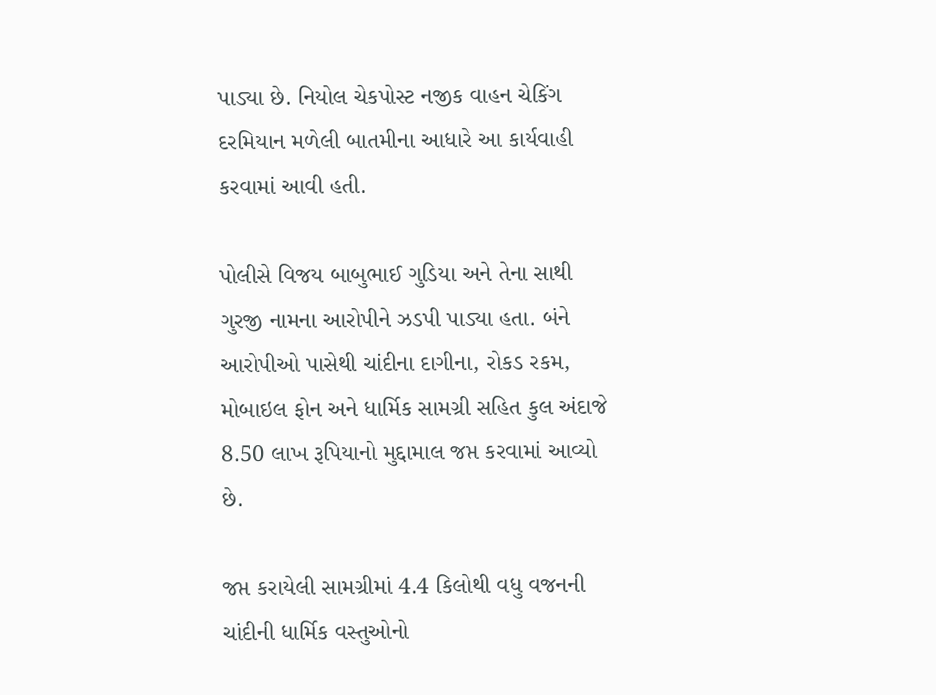પાડ્યા છે. નિયોલ ચેકપોસ્ટ નજીક વાહન ચેકિંગ દરમિયાન મળેલી બાતમીના આધારે આ કાર્યવાહી કરવામાં આવી હતી.

પોલીસે વિજય બાબુભાઈ ગુડિયા અને તેના સાથી ગુરજી નામના આરોપીને ઝડપી પાડ્યા હતા. બંને આરોપીઓ પાસેથી ચાંદીના દાગીના, રોકડ રકમ, મોબાઇલ ફોન અને ધાર્મિક સામગ્રી સહિત કુલ અંદાજે 8.50 લાખ રૂપિયાનો મુદ્દામાલ જપ્ત કરવામાં આવ્યો છે.

જપ્ત કરાયેલી સામગ્રીમાં 4.4 કિલોથી વધુ વજનની ચાંદીની ધાર્મિક વસ્તુઓનો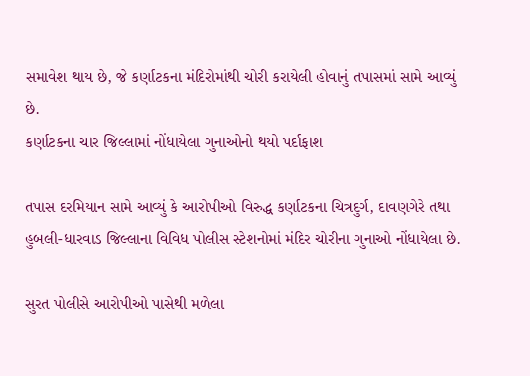સમાવેશ થાય છે, જે કર્ણાટકના મંદિરોમાંથી ચોરી કરાયેલી હોવાનું તપાસમાં સામે આવ્યું છે.
કર્ણાટકના ચાર જિલ્લામાં નોંધાયેલા ગુનાઓનો થયો પર્દાફાશ

તપાસ દરમિયાન સામે આવ્યું કે આરોપીઓ વિરુદ્ધ કર્ણાટકના ચિત્રદુર્ગ, દાવણગેરે તથા હુબલી-ધારવાડ જિલ્લાના વિવિધ પોલીસ સ્ટેશનોમાં મંદિર ચોરીના ગુનાઓ નોંધાયેલા છે.

સુરત પોલીસે આરોપીઓ પાસેથી મળેલા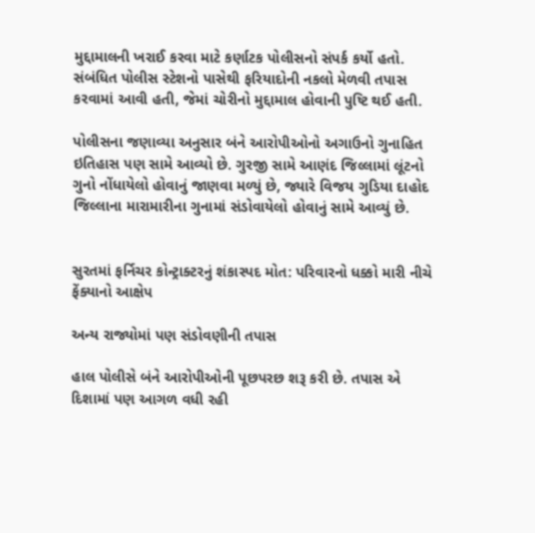મુદ્દામાલની ખરાઈ કરવા માટે કર્ણાટક પોલીસનો સંપર્ક કર્યો હતો. સંબંધિત પોલીસ સ્ટેશનો પાસેથી ફરિયાદોની નકલો મેળવી તપાસ કરવામાં આવી હતી, જેમાં ચોરીનો મુદ્દામાલ હોવાની પુષ્ટિ થઈ હતી.

પોલીસના જણાવ્યા અનુસાર બંને આરોપીઓનો અગાઉનો ગુનાહિત ઇતિહાસ પણ સામે આવ્યો છે. ગુરજી સામે આણંદ જિલ્લામાં લૂંટનો ગુનો નોંધાયેલો હોવાનું જાણવા મળ્યું છે, જ્યારે વિજય ગુડિયા દાહોદ જિલ્લાના મારામારીના ગુનામાં સંડોવાયેલો હોવાનું સામે આવ્યું છે.


સુરતમાં ફર્નિચર કોન્ટ્રાક્ટરનું શંકાસ્પદ મોત: પરિવારનો ધક્કો મારી નીચે ફેંક્યાનો આક્ષેપ

અન્ય રાજ્યોમાં પણ સંડોવણીની તપાસ

હાલ પોલીસે બંને આરોપીઓની પૂછપરછ શરૂ કરી છે. તપાસ એ દિશામાં પણ આગળ વધી રહી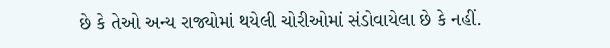છે કે તેઓ અન્ય રાજ્યોમાં થયેલી ચોરીઓમાં સંડોવાયેલા છે કે નહીં.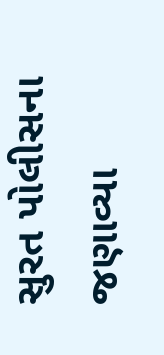સુરત પોલીસના જણાવ્યા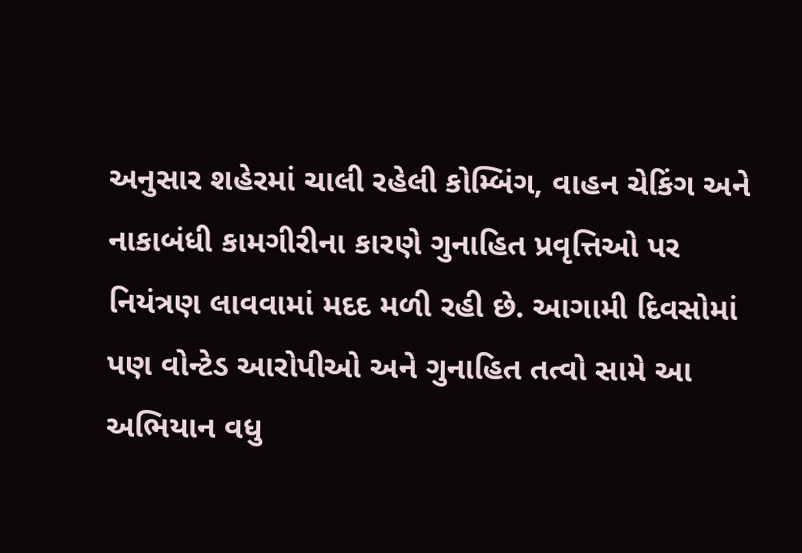અનુસાર શહેરમાં ચાલી રહેલી કોમ્બિંગ, વાહન ચેકિંગ અને નાકાબંધી કામગીરીના કારણે ગુનાહિત પ્રવૃત્તિઓ પર નિયંત્રણ લાવવામાં મદદ મળી રહી છે. આગામી દિવસોમાં પણ વોન્ટેડ આરોપીઓ અને ગુનાહિત તત્વો સામે આ અભિયાન વધુ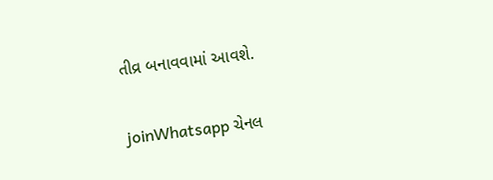તીવ્ર બનાવવામાં આવશે.

joinWhatsapp ચેનલ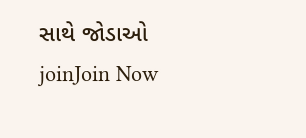સાથે જોડાઓ
joinJoin Now